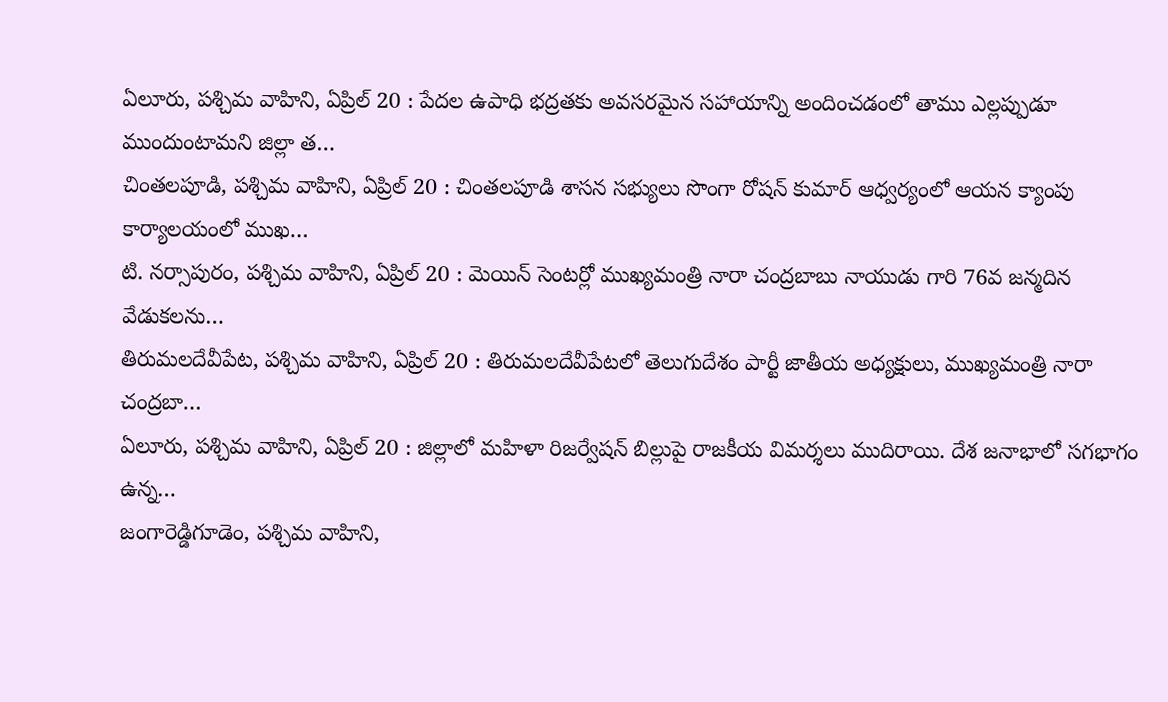ఏలూరు, పశ్చిమ వాహిని, ఏప్రిల్ 20 : పేదల ఉపాధి భద్రతకు అవసరమైన సహాయాన్ని అందించడంలో తాము ఎల్లప్పుడూ ముందుంటామని జిల్లా త…
చింతలపూడి, పశ్చిమ వాహిని, ఏప్రిల్ 20 : చింతలపూడి శాసన సభ్యులు సొంగా రోషన్ కుమార్ ఆధ్వర్యంలో ఆయన క్యాంపు కార్యాలయంలో ముఖ…
టి. నర్సాపురం, పశ్చిమ వాహిని, ఏప్రిల్ 20 : మెయిన్ సెంటర్లో ముఖ్యమంత్రి నారా చంద్రబాబు నాయుడు గారి 76వ జన్మదిన వేడుకలను…
తిరుమలదేవీపేట, పశ్చిమ వాహిని, ఏప్రిల్ 20 : తిరుమలదేవీపేటలో తెలుగుదేశం పార్టీ జాతీయ అధ్యక్షులు, ముఖ్యమంత్రి నారా చంద్రబా…
ఏలూరు, పశ్చిమ వాహిని, ఏప్రిల్ 20 : జిల్లాలో మహిళా రిజర్వేషన్ బిల్లుపై రాజకీయ విమర్శలు ముదిరాయి. దేశ జనాభాలో సగభాగం ఉన్న…
జంగారెడ్డిగూడెం, పశ్చిమ వాహిని,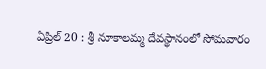ఏప్రిల్ 20 : శ్రీ నూకాలమ్మ దేవస్థానంలో సోమవారం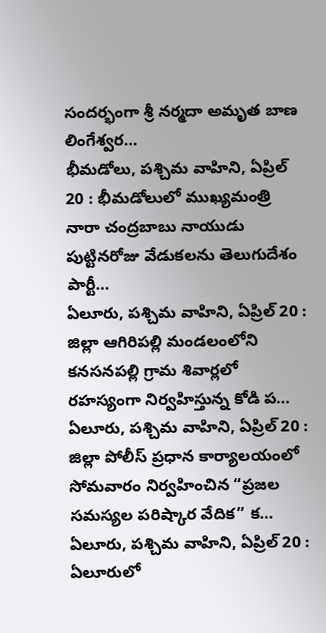సందర్భంగా శ్రీ నర్మదా అమృత బాణ లింగేశ్వర…
భీమడోలు, పశ్చిమ వాహిని, ఏప్రిల్ 20 : భీమడోలులో ముఖ్యమంత్రి నారా చంద్రబాబు నాయుడు పుట్టినరోజు వేడుకలను తెలుగుదేశం పార్టీ…
ఏలూరు, పశ్చిమ వాహిని, ఏప్రిల్ 20 : జిల్లా ఆగిరిపల్లి మండలంలోని కనసనపల్లి గ్రామ శివార్లలో రహస్యంగా నిర్వహిస్తున్న కోడి ప…
ఏలూరు, పశ్చిమ వాహిని, ఏప్రిల్ 20 : జిల్లా పోలీస్ ప్రధాన కార్యాలయంలో సోమవారం నిర్వహించిన “ప్రజల సమస్యల పరిష్కార వేదిక” క…
ఏలూరు, పశ్చిమ వాహిని, ఏప్రిల్ 20 : ఏలూరులో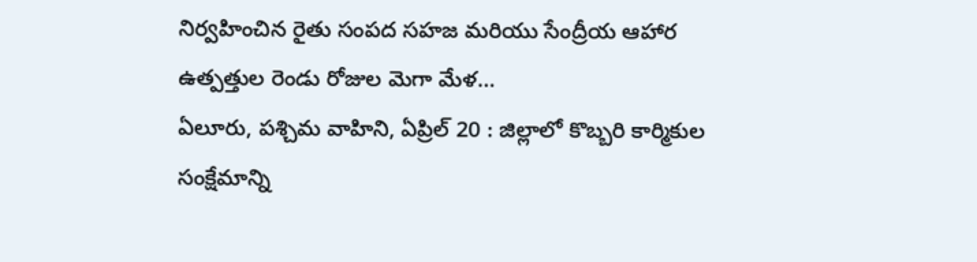నిర్వహించిన రైతు సంపద సహజ మరియు సేంద్రీయ ఆహార ఉత్పత్తుల రెండు రోజుల మెగా మేళ…
ఏలూరు, పశ్చిమ వాహిని, ఏప్రిల్ 20 : జిల్లాలో కొబ్బరి కార్మికుల సంక్షేమాన్ని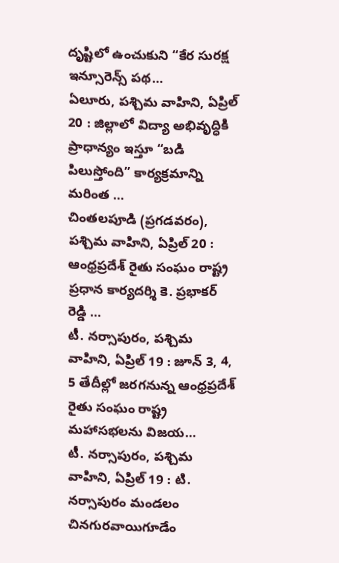దృష్టిలో ఉంచుకుని “కేర సురక్ష ఇన్సూరెన్స్ పథ…
ఏలూరు, పశ్చిమ వాహిని, ఏప్రిల్ 20 : జిల్లాలో విద్యా అభివృద్ధికి ప్రాధాన్యం ఇస్తూ “బడి పిలుస్తోంది” కార్యక్రమాన్ని మరింత …
చింతలపూడి (ప్రగడవరం), పశ్చిమ వాహిని, ఏప్రిల్ 20 : ఆంధ్రప్రదేశ్ రైతు సంఘం రాష్ట్ర ప్రధాన కార్యదర్శి కె. ప్రభాకర్ రెడ్డి …
టీ. నర్సాపురం, పశ్చిమ వాహిని, ఏప్రిల్ 19 : జూన్ 3, 4, 5 తేదీల్లో జరగనున్న ఆంధ్రప్రదేశ్ రైతు సంఘం రాష్ట్ర మహాసభలను విజయ…
టీ. నర్సాపురం, పశ్చిమ వాహిని, ఏప్రిల్ 19 : టి. నర్సాపురం మండలం చినగురవాయిగూడేం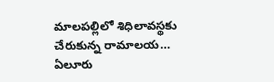మాలపల్లిలో శిధిలావస్థకు చేరుకున్న రామాలయ…
ఏలూరు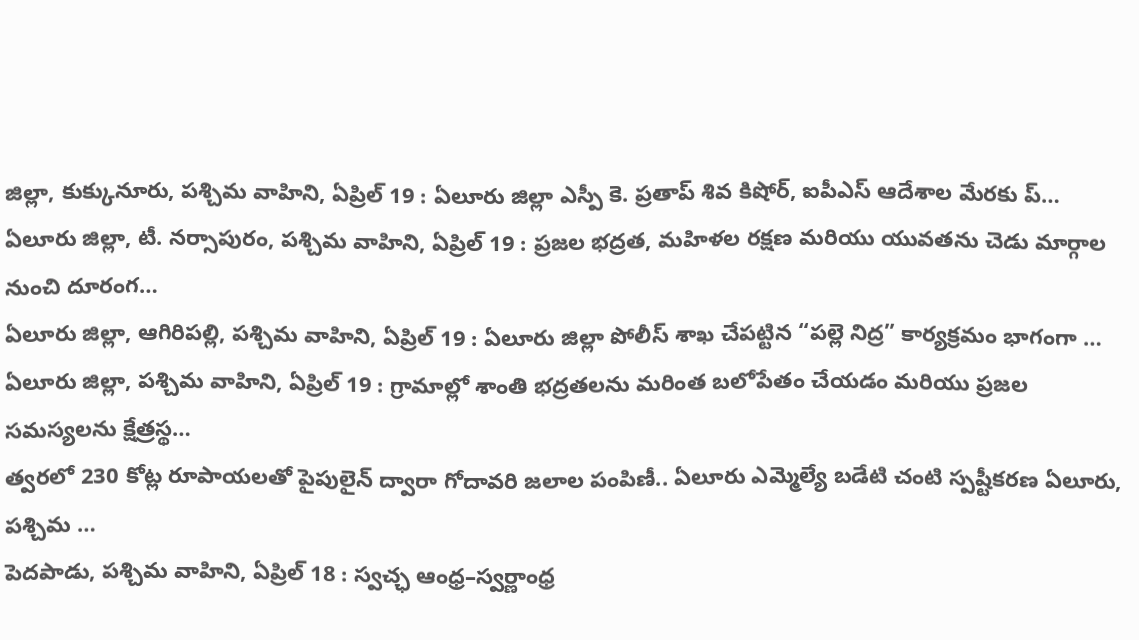జిల్లా, కుక్కునూరు, పశ్చిమ వాహిని, ఏప్రిల్ 19 : ఏలూరు జిల్లా ఎస్పీ కె. ప్రతాప్ శివ కిషోర్, ఐపీఎస్ ఆదేశాల మేరకు ప్…
ఏలూరు జిల్లా, టీ. నర్సాపురం, పశ్చిమ వాహిని, ఏప్రిల్ 19 : ప్రజల భద్రత, మహిళల రక్షణ మరియు యువతను చెడు మార్గాల నుంచి దూరంగ…
ఏలూరు జిల్లా, ఆగిరిపల్లి, పశ్చిమ వాహిని, ఏప్రిల్ 19 : ఏలూరు జిల్లా పోలీస్ శాఖ చేపట్టిన “పల్లె నిద్ర” కార్యక్రమం భాగంగా …
ఏలూరు జిల్లా, పశ్చిమ వాహిని, ఏప్రిల్ 19 : గ్రామాల్లో శాంతి భద్రతలను మరింత బలోపేతం చేయడం మరియు ప్రజల సమస్యలను క్షేత్రస్థ…
త్వరలో 230 కోట్ల రూపాయలతో పైపులైన్ ద్వారా గోదావరి జలాల పంపిణీ.. ఏలూరు ఎమ్మెల్యే బడేటి చంటి స్పష్టీకరణ ఏలూరు, పశ్చిమ …
పెదపాడు, పశ్చిమ వాహిని, ఏప్రిల్ 18 : స్వచ్ఛ ఆంధ్ర–స్వర్ణాంధ్ర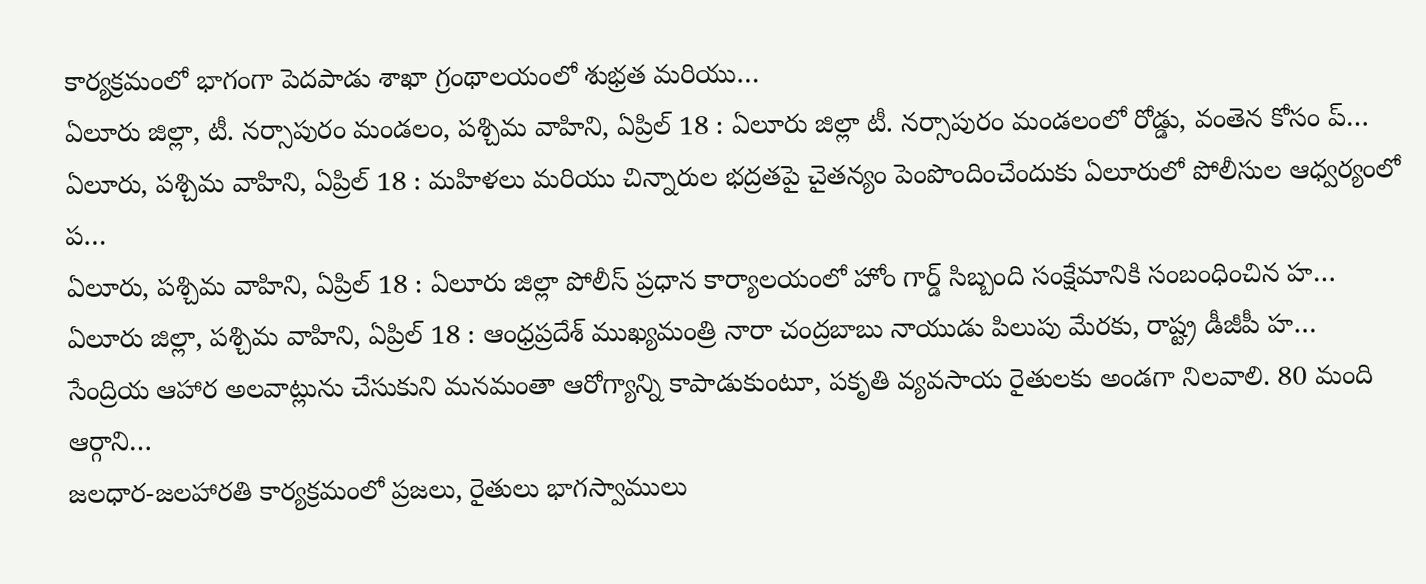కార్యక్రమంలో భాగంగా పెదపాడు శాఖా గ్రంథాలయంలో శుభ్రత మరియు…
ఏలూరు జిల్లా, టీ. నర్సాపురం మండలం, పశ్చిమ వాహిని, ఏప్రిల్ 18 : ఏలూరు జిల్లా టీ. నర్సాపురం మండలంలో రోడ్డు, వంతెన కోసం ప్…
ఏలూరు, పశ్చిమ వాహిని, ఏప్రిల్ 18 : మహిళలు మరియు చిన్నారుల భద్రతపై చైతన్యం పెంపొందించేందుకు ఏలూరులో పోలీసుల ఆధ్వర్యంలో ప…
ఏలూరు, పశ్చిమ వాహిని, ఏప్రిల్ 18 : ఏలూరు జిల్లా పోలీస్ ప్రధాన కార్యాలయంలో హోం గార్డ్ సిబ్బంది సంక్షేమానికి సంబంధించిన హ…
ఏలూరు జిల్లా, పశ్చిమ వాహిని, ఏప్రిల్ 18 : ఆంధ్రప్రదేశ్ ముఖ్యమంత్రి నారా చంద్రబాబు నాయుడు పిలుపు మేరకు, రాష్ట్ర డీజీపీ హ…
సేంద్రియ ఆహార అలవాట్లును చేసుకుని మనమంతా ఆరోగ్యాన్ని కాపాడుకుంటూ, పకృతి వ్యవసాయ రైతులకు అండగా నిలవాలి. 80 మంది ఆర్గాని…
జలధార-జలహారతి కార్యక్రమంలో ప్రజలు, రైతులు భాగస్వాములు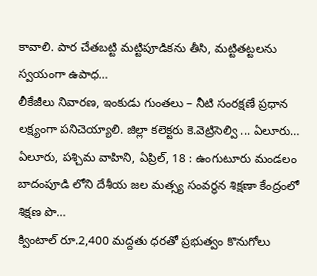కావాలి. పార చేతబట్టి మట్టిపూడికను తీసి, మట్టితట్టలను స్వయంగా ఉపాధ…
లీకేజీలు నివారణ, ఇంకుడు గుంతలు – నీటి సంరక్షణే ప్రధాన లక్ష్యంగా పనిచెయ్యాలి. జిల్లా కలెక్టరు కె.వెట్రిసెల్వి ... ఏలూరు…
ఏలూరు, పశ్చిమ వాహిని, ఏప్రిల్, 18 : ఉంగుటూరు మండలం బాదంపూడి లోని దేశీయ జల మత్స్య సంవర్ధన శిక్షణా కేంద్రంలో శిక్షణ పొ…
క్వింటాల్ రూ.2,400 మద్దతు ధరతో ప్రభుత్వం కొనుగోలు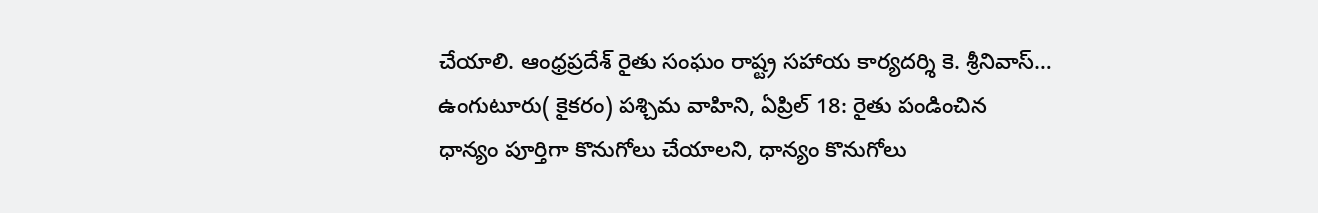చేయాలి. ఆంధ్రప్రదేశ్ రైతు సంఘం రాష్ట్ర సహాయ కార్యదర్శి కె. శ్రీనివాస్…
ఉంగుటూరు( కైకరం) పశ్చిమ వాహిని, ఏప్రిల్ 18: రైతు పండించిన ధాన్యం పూర్తిగా కొనుగోలు చేయాలని, ధాన్యం కొనుగోలు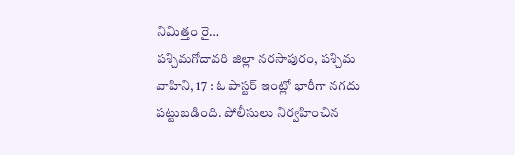నిమిత్తం రై…
పశ్చిమగోదావరి జిల్లా నరసాపురం, పశ్చిమ వాహిని, 17 : ఓ పాస్టర్ ఇంట్లో భారీగా నగదు పట్టుబడింది. పోలీసులు నిర్వహించిన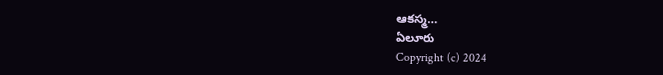ఆకస్మ…
ఏలూరు
Copyright (c) 2024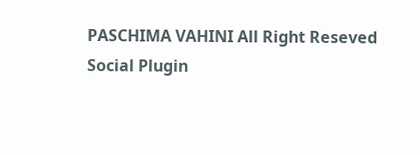PASCHIMA VAHINI All Right Reseved
Social Plugin